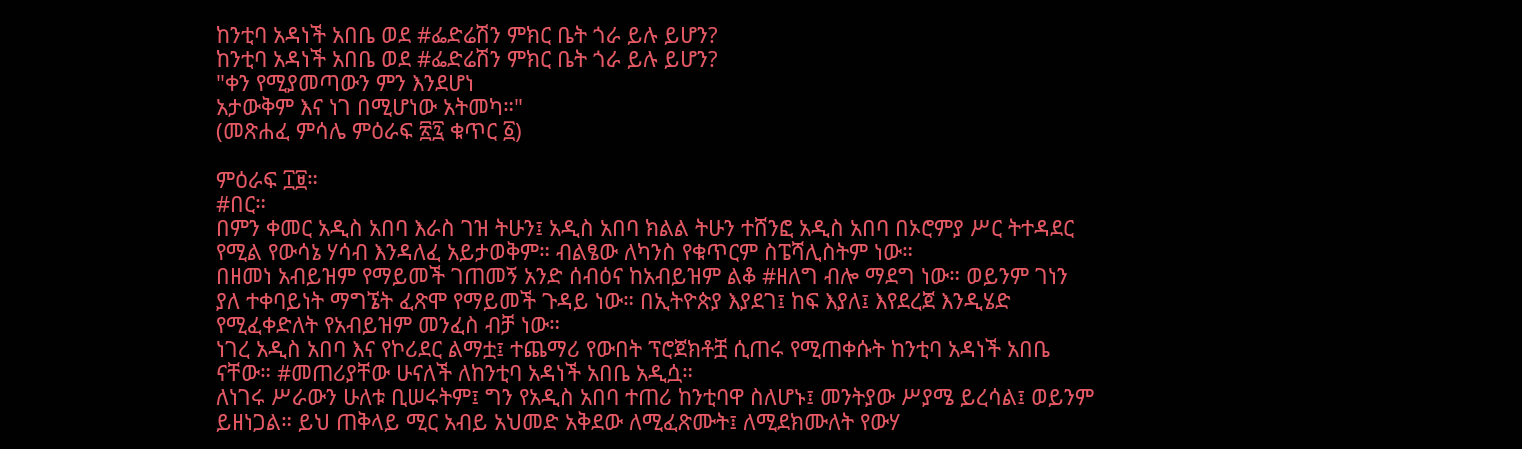ከንቲባ አዳነች አበቤ ወደ #ፌድሬሽን ምክር ቤት ጎራ ይሉ ይሆን?
ከንቲባ አዳነች አበቤ ወደ #ፌድሬሽን ምክር ቤት ጎራ ይሉ ይሆን?
"ቀን የሚያመጣውን ምን እንደሆነ
አታውቅም እና ነገ በሚሆነው አትመካ።"
(መጽሐፈ ምሳሌ ምዕራፍ ፳፯ ቁጥር ፩)

ምዕራፍ ፲፱።
#በር።
በምን ቀመር አዲስ አበባ እራስ ገዝ ትሁን፤ አዲስ አበባ ክልል ትሁን ተሸንፎ አዲስ አበባ በኦሮምያ ሥር ትተዳደር የሚል የውሳኔ ሃሳብ እንዳለፈ አይታወቅም። ብልፄው ለካንስ የቁጥርም ስፔሻሊስትም ነው።
በዘመነ አብይዝም የማይመች ገጠመኝ አንድ ሰብዕና ከአብይዝም ልቆ #ዘለግ ብሎ ማደግ ነው። ወይንም ገነን ያለ ተቀባይነት ማግኜት ፈጽሞ የማይመች ጉዳይ ነው። በኢትዮጵያ እያደገ፤ ከፍ እያለ፤ እየደረጀ እንዲሄድ የሚፈቀድለት የአብይዝም መንፈስ ብቻ ነው።
ነገረ አዲስ አበባ እና የኮሪደር ልማቷ፤ ተጨማሪ የውበት ፕሮጀክቶቿ ሲጠሩ የሚጠቀሱት ከንቲባ አዳነች አበቤ ናቸው። #መጠሪያቸው ሁናለች ለከንቲባ አዳነች አበቤ አዲሷ።
ለነገሩ ሥራውን ሁለቱ ቢሠሩትም፤ ግን የአዲስ አበባ ተጠሪ ከንቲባዋ ስለሆኑ፤ መንትያው ሥያሜ ይረሳል፤ ወይንም ይዘነጋል። ይህ ጠቅላይ ሚር አብይ አህመድ አቅደው ለሚፈጽሙት፤ ለሚደክሙለት የውሃ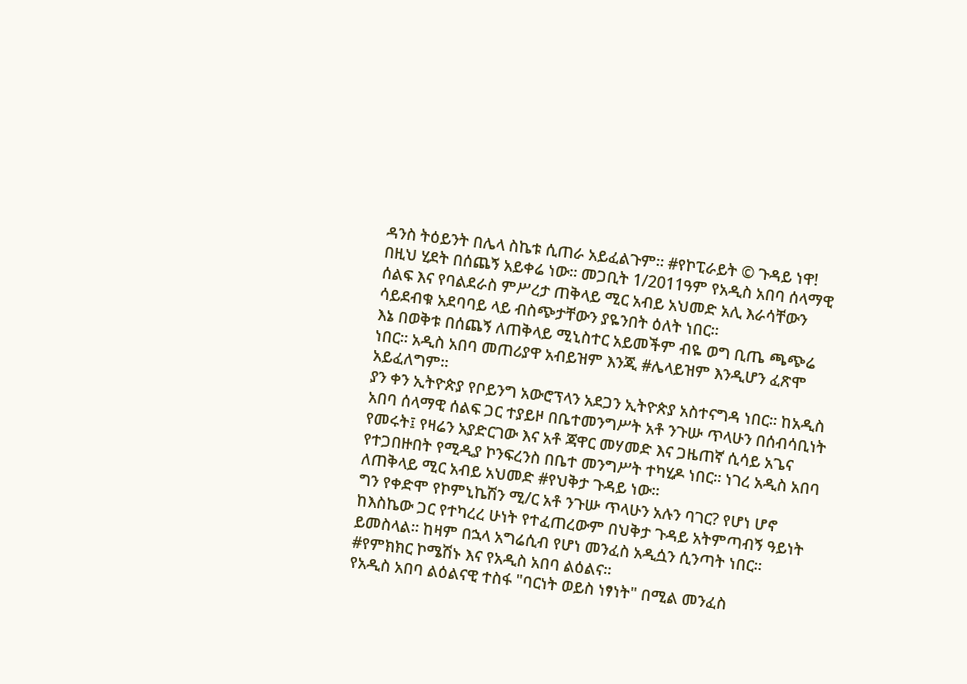ዳንስ ትዕይንት በሌላ ስኬቱ ሲጠራ አይፈልጉም። #የኮፒራይት © ጉዳይ ነዋ!
በዚህ ሂደት በሰጨኝ አይቀሬ ነው። መጋቢት 1/2011ዓም የአዲስ አበባ ሰላማዊ ሰልፍ እና የባልደራስ ምሥረታ ጠቅላይ ሚር አብይ አህመድ አሊ እራሳቸውን ሳይደብቁ አደባባይ ላይ ብስጭታቸውን ያዬንበት ዕለት ነበር።
እኔ በወቅቱ በሰጨኝ ለጠቅላይ ሚኒስተር አይመችም ብዬ ወግ ቢጤ ጫጭሬ ነበር። አዲስ አበባ መጠሪያዋ አብይዝም እንጂ #ሌላይዝም እንዲሆን ፈጽሞ አይፈለግም።
ያን ቀን ኢትዮጵያ የቦይንግ አውሮፕላን አደጋን ኢትዮጵያ አስተናግዳ ነበር። ከአዲስ አበባ ሰላማዊ ሰልፍ ጋር ተያይዞ በቤተመንግሥት አቶ ንጉሡ ጥላሁን በሰብሳቢነት የመሩት፤ የዛሬን አያድርገው እና አቶ ጃዋር መሃመድ እና ጋዜጠኛ ሲሳይ አጌና የተጋበዙበት የሚዲያ ኮንፍረንስ በቤተ መንግሥት ተካሂዶ ነበር። ነገረ አዲስ አበባ ለጠቅላይ ሚር አብይ አህመድ #የህቅታ ጉዳይ ነው።
ግን የቀድሞ የኮምኒኬሽን ሚ/ር አቶ ንጉሡ ጥላሁን አሉን ባገር? የሆነ ሆኖ ከእስኬው ጋር የተካረረ ሁነት የተፈጠረውም በህቅታ ጉዳይ አትምጣብኝ ዓይነት ይመስላል። ከዛም በኋላ አግሬሲብ የሆነ መንፈስ አዲሷን ሲንጣት ነበር።
#የምክክር ኮሜሽኑ እና የአዲስ አበባ ልዕልና።
የአዲስ አበባ ልዕልናዊ ተስፋ "ባርነት ወይስ ነፃነት" በሚል መንፈስ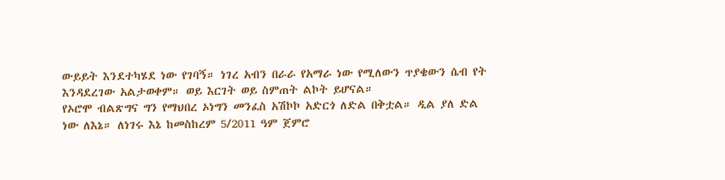ውይይት እንደተካሄደ ነው የገባኝ። ነገረ አብን በራራ የአማራ ነው የሚለውን ጥያቄውን ሴብ የት እንዳደረገው አልታወቀም። ወይ እርገት ወይ ስምጠት ልኮት ይሆናል።
የኦሮሞ ብልጽግና ግን የማህበረ ኦነግን መንፈስ አሽኮኮ አድርጎ ለድል በቅቷል። ዲል ያለ ድል ነው ለእኔ። ለነገሩ እኔ ከመስከረም 5/2011 ዓም ጀምሮ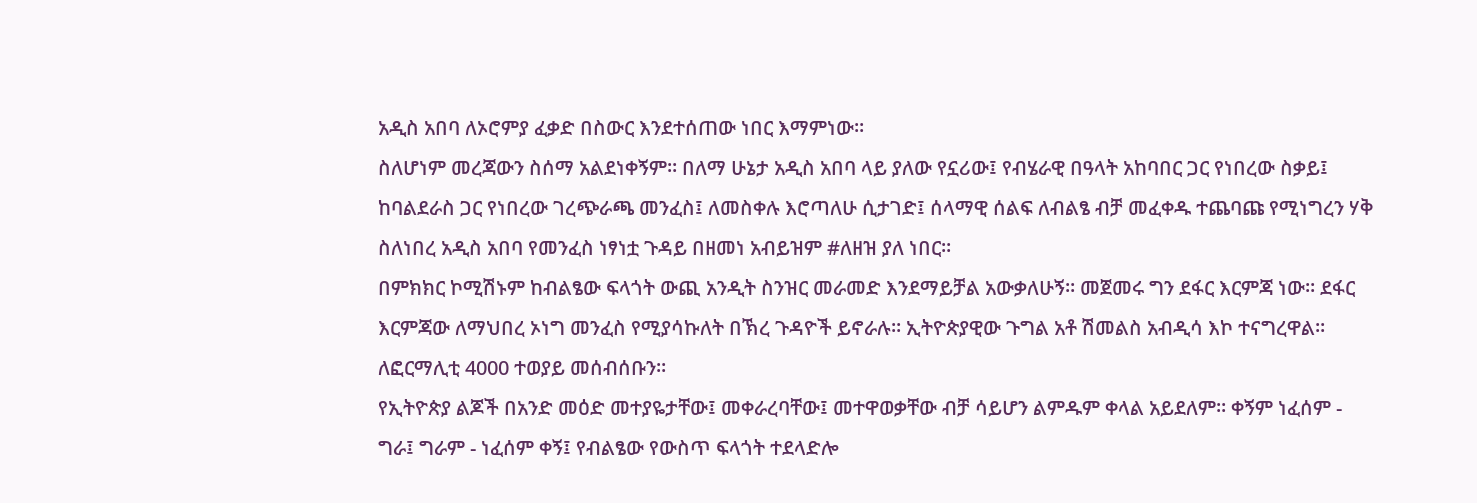አዲስ አበባ ለኦሮምያ ፈቃድ በስውር እንደተሰጠው ነበር እማምነው።
ስለሆነም መረጃውን ስሰማ አልደነቀኝም። በለማ ሁኔታ አዲስ አበባ ላይ ያለው የኗሪው፤ የብሄራዊ በዓላት አከባበር ጋር የነበረው ስቃይ፤ ከባልደራስ ጋር የነበረው ገረጭራጫ መንፈስ፤ ለመስቀሉ እሮጣለሁ ሲታገድ፤ ሰላማዊ ሰልፍ ለብልፄ ብቻ መፈቀዱ ተጨባጩ የሚነግረን ሃቅ ስለነበረ አዲስ አበባ የመንፈስ ነፃነቷ ጉዳይ በዘመነ አብይዝም #ለዘዝ ያለ ነበር።
በምክክር ኮሚሽኑም ከብልፄው ፍላጎት ውጪ አንዲት ስንዝር መራመድ እንደማይቻል አውቃለሁኝ። መጀመሩ ግን ደፋር እርምጃ ነው። ደፋር እርምጃው ለማህበረ ኦነግ መንፈስ የሚያሳኩለት በኽረ ጉዳዮች ይኖራሉ። ኢትዮጵያዊው ጉግል አቶ ሽመልስ አብዲሳ እኮ ተናግረዋል። ለፎርማሊቲ 4000 ተወያይ መሰብሰቡን።
የኢትዮጵያ ልጆች በአንድ መዕድ መተያዬታቸው፤ መቀራረባቸው፤ መተዋወቃቸው ብቻ ሳይሆን ልምዱም ቀላል አይደለም። ቀኝም ነፈሰም - ግራ፤ ግራም - ነፈሰም ቀኝ፤ የብልፄው የውስጥ ፍላጎት ተደላድሎ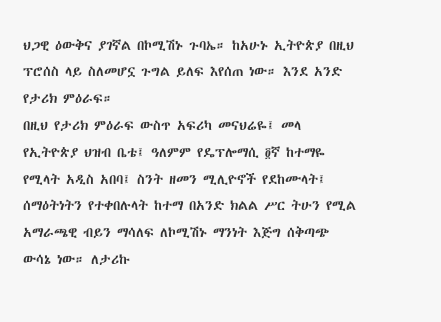ህጋዊ ዕውቅና ያገኛል በኮሚሽኑ ጉባኤ። ከአሁኑ ኢትዮጵያ በዚህ ፕሮሰስ ላይ ስለመሆኗ ጉግል ይለፍ እየሰጠ ነው። እንደ አንድ የታሪክ ምዕራፍ።
በዚህ የታሪክ ምዕራፍ ውስጥ አፍሪካ መናህሬዬ፤ መላ የኢትዮጵያ ህዝብ ቤቴ፤ ዓለምም የዴፕሎማሲ ፬ኛ ከተማዬ የሚላት አዲስ አበባ፤ ስንት ዘመን ሚሊዮኖች የደከሙላት፤ ሰማዕትነትን የተቀበሉላት ከተማ በአንድ ክልል ሥር ትሁን የሚል አማራጫዊ ብይን ማሳለፍ ለኮሚሽኑ ማንነት እጅግ ሰቅጣጭ ውሳኔ ነው። ለታሪኩ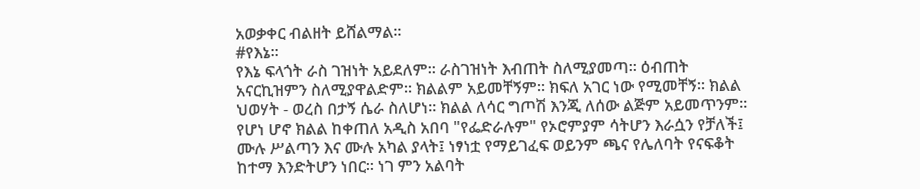አወቃቀር ብልዘት ይሸልማል።
#የእኔ።
የእኔ ፍላጎት ራስ ገዝነት አይደለም። ራስገዝነት እብጠት ስለሚያመጣ። ዕብጠት አናርኪዝምን ስለሚያዋልድም። ክልልም አይመቸኝም። ክፍለ አገር ነው የሚመቸኝ። ክልል ህወሃት - ወረስ በታኝ ሴራ ስለሆነ። ክልል ለሳር ግጦሽ እንጂ ለሰው ልጅም አይመጥንም።
የሆነ ሆኖ ክልል ከቀጠለ አዲስ አበባ "የፌድራሉም" የኦሮምያም ሳትሆን እራሷን የቻለች፤ ሙሉ ሥልጣን እና ሙሉ አካል ያላት፤ ነፃነቷ የማይገፈፍ ወይንም ጫና የሌለባት የናፍቆት ከተማ እንድትሆን ነበር። ነገ ምን አልባት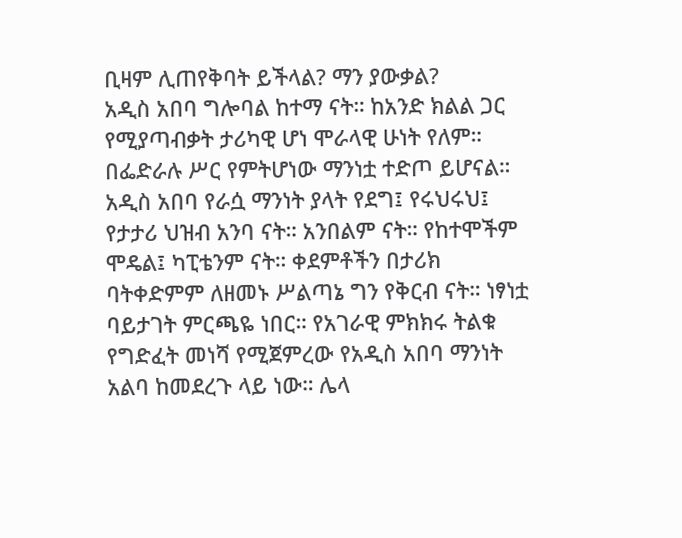ቢዛም ሊጠየቅባት ይችላል? ማን ያውቃል?
አዲስ አበባ ግሎባል ከተማ ናት። ከአንድ ክልል ጋር የሚያጣብቃት ታሪካዊ ሆነ ሞራላዊ ሁነት የለም። በፌድራሉ ሥር የምትሆነው ማንነቷ ተድጦ ይሆናል።
አዲስ አበባ የራሷ ማንነት ያላት የደግ፤ የሩህሩህ፤ የታታሪ ህዝብ አንባ ናት። አንበልም ናት። የከተሞችም ሞዴል፤ ካፒቴንም ናት። ቀደምቶችን በታሪክ ባትቀድምም ለዘመኑ ሥልጣኔ ግን የቅርብ ናት። ነፃነቷ ባይታገት ምርጫዬ ነበር። የአገራዊ ምክክሩ ትልቁ የግድፈት መነሻ የሚጀምረው የአዲስ አበባ ማንነት አልባ ከመደረጉ ላይ ነው። ሌላ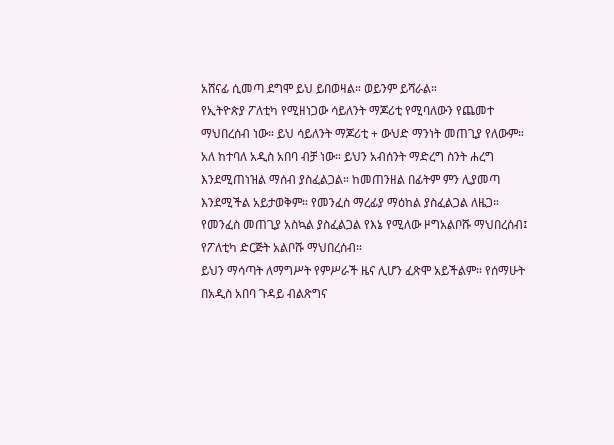አሸናፊ ሲመጣ ደግሞ ይህ ይበወዛል። ወይንም ይሻራል።
የኢትዮጵያ ፖለቲካ የሚዘነጋው ሳይለንት ማጆሪቲ የሚባለውን የጨመተ ማህበረሰብ ነው። ይህ ሳይለንት ማጆሪቲ + ውህድ ማንነት መጠጊያ የለውም።
አለ ከተባለ አዲስ አበባ ብቻ ነው። ይህን አብሰንት ማድረግ ስንት ሐረግ እንደሚጠነዝል ማሰብ ያስፈልጋል። ከመጠንዘል በፊትም ምን ሊያመጣ እንደሚችል አይታወቅም። የመንፈስ ማረፊያ ማዕከል ያስፈልጋል ለዜጋ። የመንፈስ መጠጊያ አስኳል ያስፈልጋል የእኔ የሚለው ዞግአልቦሹ ማህበረሰብ፤ የፖለቲካ ድርጅት አልቦሹ ማህበረሰብ።
ይህን ማሳጣት ለማግሥት የምሥራች ዜና ሊሆን ፈጽሞ አይችልም። የሰማሁት በአዲስ አበባ ጉዳይ ብልጽግና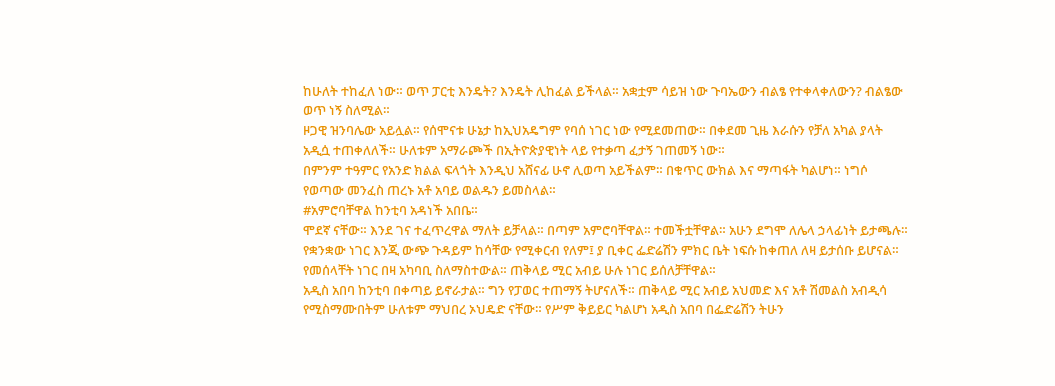ከሁለት ተከፈለ ነው። ወጥ ፓርቲ እንዴት? እንዴት ሊከፈል ይችላል። አቋቷም ሳይዝ ነው ጉባኤውን ብልፄ የተቀላቀለውን? ብልፄው ወጥ ነኝ ስለሚል።
ዞጋዊ ዝንባሌው አይሏል። የሰሞናቱ ሁኔታ ከኢህአዴግም የባሰ ነገር ነው የሚደመጠው። በቀደመ ጊዜ እራሱን የቻለ አካል ያላት አዲሷ ተጠቀለለች። ሁለቱም አማራጮች በኢትዮጵያዊነት ላይ የተቃጣ ፈታኝ ገጠመኝ ነው።
በምንም ተዓምር የአንድ ክልል ፍላጎት እንዲህ አሸናፊ ሁኖ ሊወጣ አይችልም። በቁጥር ውክል እና ማጣፋት ካልሆነ። ነግሶ የወጣው መንፈስ ጠረኑ አቶ አባይ ወልዱን ይመስላል።
#አምሮባቸዋል ከንቲባ አዳነች አበቤ።
ሞደኛ ናቸው። እንደ ገና ተፈጥረዋል ማለት ይቻላል። በጣም አምሮባቸዋል። ተመችቷቸዋል። አሁን ደግሞ ለሌላ ኃላፊነት ይታጫሉ። የቋንቋው ነገር እንጂ ውጭ ጉዳይም ከሳቸው የሚቀርብ የለም፤ ያ ቢቀር ፌድሬሽን ምክር ቤት ነፍሱ ከቀጠለ ለዛ ይታሰቡ ይሆናል። የመሰላቸት ነገር በዛ አካባቢ ስለማስተውል። ጠቅላይ ሚር አብይ ሁሉ ነገር ይሰለቻቸዋል።
አዲስ አበባ ከንቲባ በቀጣይ ይኖራታል። ግን የፓወር ተጠማኝ ትሆናለች። ጠቅላይ ሚር አብይ አህመድ እና አቶ ሽመልስ አብዲሳ የሚስማሙበትም ሁለቱም ማህበረ ኦህዴድ ናቸው። የሥም ቅይይር ካልሆነ አዲስ አበባ በፌድሬሽን ትሁን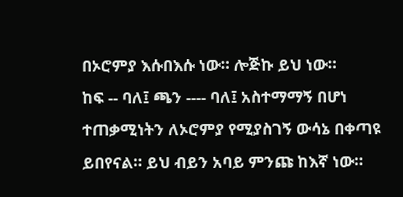በኦሮምያ እሱበእሱ ነው። ሎጅኩ ይህ ነው።
ከፍ -- ባለ፤ ጫን ---- ባለ፤ አስተማማኝ በሆነ ተጠቃሚነትን ለኦሮምያ የሚያስገኝ ውሳኔ በቀጣዩ ይበየናል። ይህ ብይን አባይ ምንጩ ከእኛ ነው።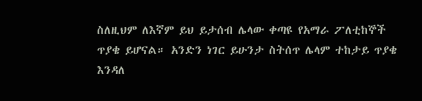ስለዚህም ለእኛም ይህ ይታሰብ ሌላው ቀጣዩ የአማራ ፖለቲከኞች ጥያቄ ይሆናል። አንድን ነገር ይሁንታ ስትሰጥ ሌላም ተከታይ ጥያቄ እንዳለ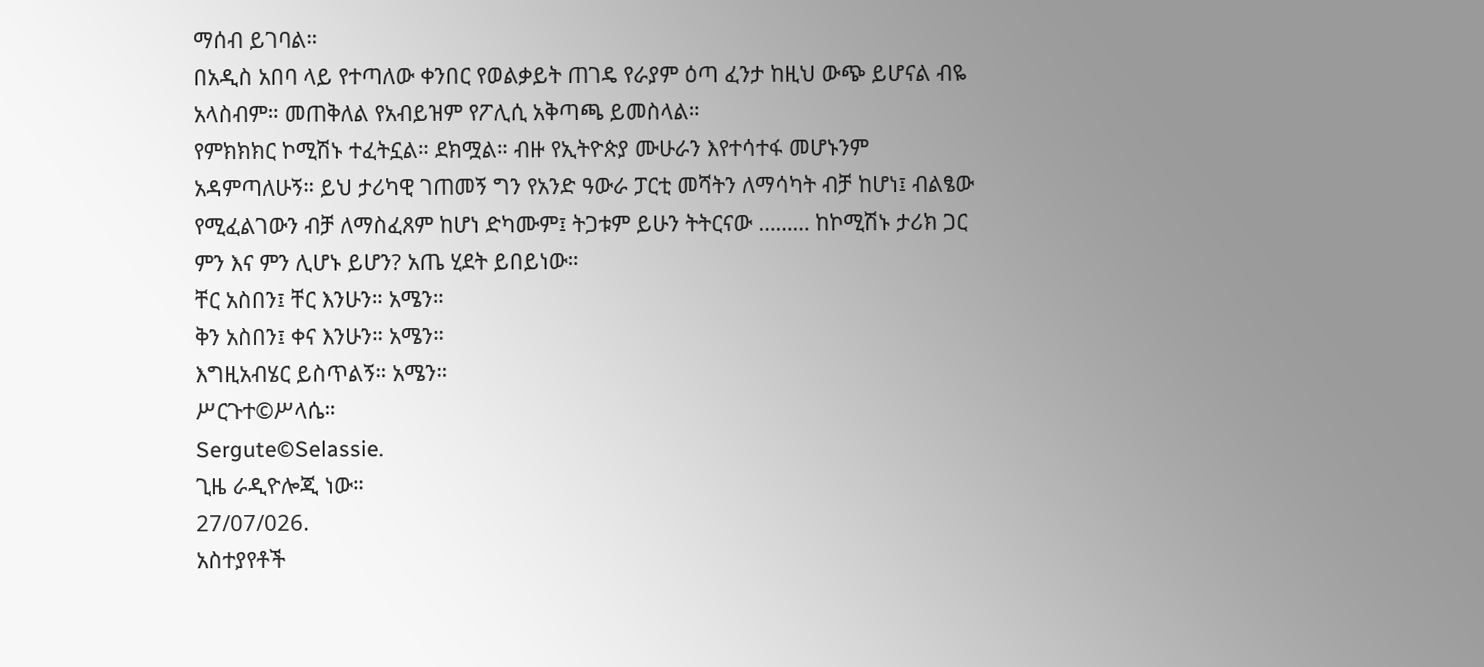ማሰብ ይገባል።
በአዲስ አበባ ላይ የተጣለው ቀንበር የወልቃይት ጠገዴ የራያም ዕጣ ፈንታ ከዚህ ውጭ ይሆናል ብዬ አላስብም። መጠቅለል የአብይዝም የፖሊሲ አቅጣጫ ይመስላል።
የምክክክር ኮሚሽኑ ተፈትኗል። ደክሟል። ብዙ የኢትዮጵያ ሙሁራን እየተሳተፋ መሆኑንም አዳምጣለሁኝ። ይህ ታሪካዊ ገጠመኝ ግን የአንድ ዓውራ ፓርቲ መሻትን ለማሳካት ብቻ ከሆነ፤ ብልፄው የሚፈልገውን ብቻ ለማስፈጸም ከሆነ ድካሙም፤ ትጋቱም ይሁን ትትርናው ……… ከኮሚሽኑ ታሪክ ጋር ምን እና ምን ሊሆኑ ይሆን? አጤ ሂደት ይበይነው።
ቸር አስበን፤ ቸር እንሁን። አሜን።
ቅን አስበን፤ ቀና እንሁን። አሜን።
እግዚአብሄር ይስጥልኝ። አሜን።
ሥርጉተ©ሥላሴ።
Sergute©Selassie.
ጊዜ ራዲዮሎጂ ነው።
27/07/026.
አስተያየቶች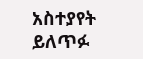አስተያየት ይለጥፉ